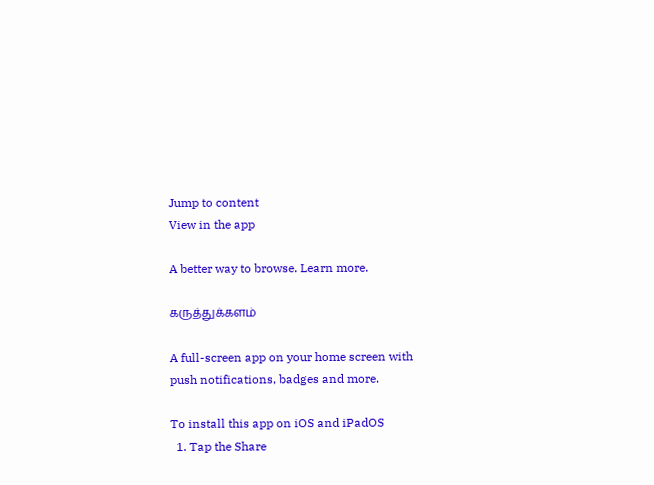Jump to content
View in the app

A better way to browse. Learn more.

கருத்துக்களம்

A full-screen app on your home screen with push notifications, badges and more.

To install this app on iOS and iPadOS
  1. Tap the Share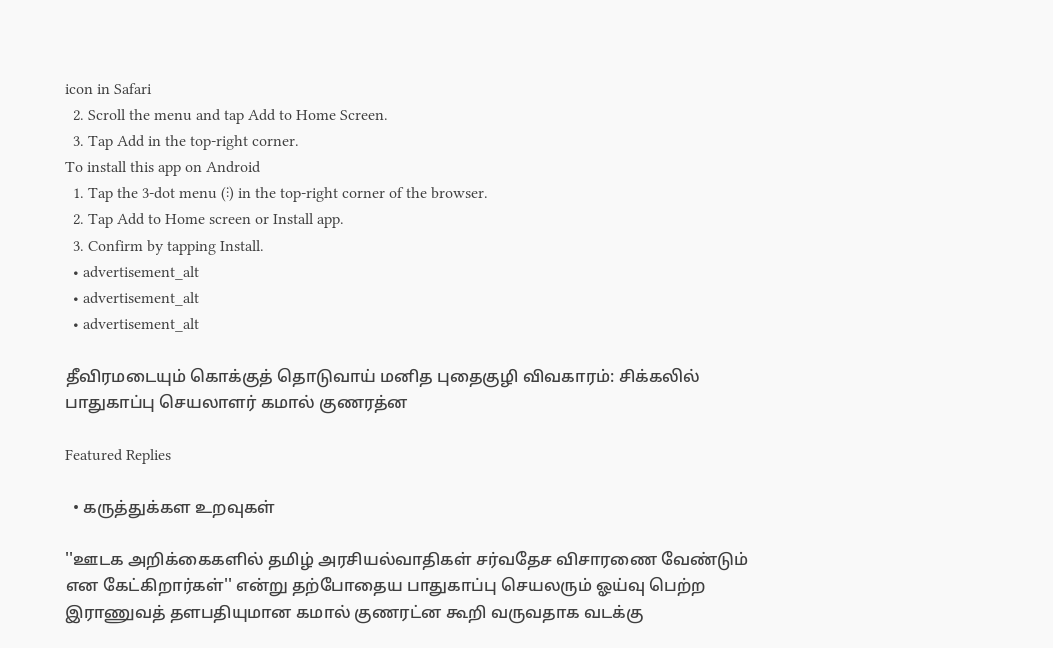icon in Safari
  2. Scroll the menu and tap Add to Home Screen.
  3. Tap Add in the top-right corner.
To install this app on Android
  1. Tap the 3-dot menu (⋮) in the top-right corner of the browser.
  2. Tap Add to Home screen or Install app.
  3. Confirm by tapping Install.
  • advertisement_alt
  • advertisement_alt
  • advertisement_alt

தீவிரமடையும் கொக்குத் தொடுவாய் மனித புதைகுழி விவகாரம்: சிக்கலில் பாதுகாப்பு செயலாளர் கமால் குணரத்ன

Featured Replies

  • கருத்துக்கள உறவுகள்

''ஊடக அறிக்கைகளில் தமிழ் அரசியல்வாதிகள் சர்வதேச விசாரணை வேண்டும் என கேட்கிறார்கள்'' என்று தற்போதைய பாதுகாப்பு செயலரும் ஓய்வு பெற்ற இராணுவத் தளபதியுமான கமால் குணரட்ன கூறி வருவதாக வடக்கு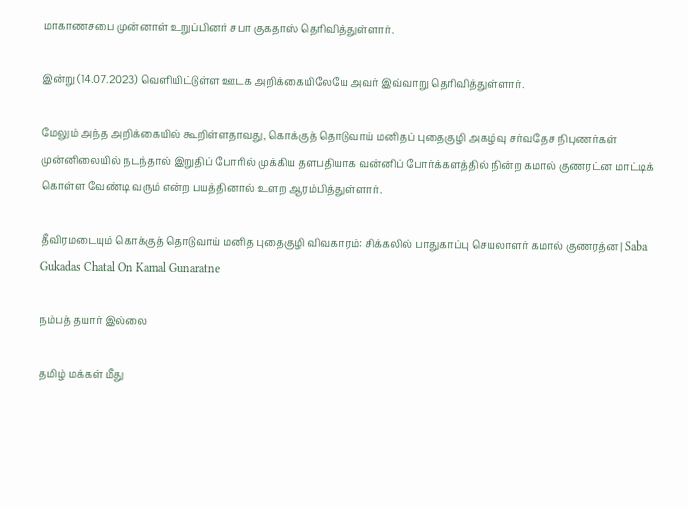மாகாணசபை முன்னாள் உறுப்பினர் சபா குகதாஸ் தெரிவித்துள்ளார்.

இன்று (14.07.2023) வெளியிட்டுள்ள ஊடக அறிக்கையிலேயே அவர் இவ்வாறு தெரிவித்துள்ளார்.

மேலும் அந்த அறிக்கையில் கூறிள்ளதாவது, கொக்குத் தொடுவாய் மனிதப் புதைகுழி அகழ்வு சர்வதேச நிபுணர்கள் முன்னிலையில் நடந்தால் இறுதிப் போரில் முக்கிய தளபதியாக வன்னிப் போர்க்களத்தில் நின்ற கமால் குணரட்ன மாட்டிக் கொள்ள வேண்டி வரும் என்ற பயத்தினால் உளற ஆரம்பித்துள்ளார்.

தீவிரமடையும் கொக்குத் தொடுவாய் மனித புதைகுழி விவகாரம்: சிக்கலில் பாதுகாப்பு செயலாளர் கமால் குணரத்ன | Saba Gukadas Chatal On Kamal Gunaratne

நம்பத் தயார் இல்லை

தமிழ் மக்கள் மீது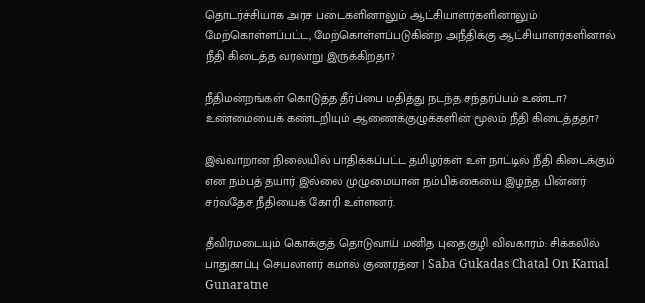தொடர்ச்சியாக அரச படைகளினாலும் ஆட்சியாளர்களினாலும் மேற்கொள்ளப்பட்ட, மேற்கொள்ளப்படுகின்ற அநீதிக்கு ஆட்சியாளர்களினால் நீதி கிடைத்த வரலாறு இருக்கிறதா?

நீதிமன்றங்கள் கொடுத்த தீர்ப்பை மதித்து நடந்த சந்தர்ப்பம் உண்டா? உண்மையைக் கண்டறியும் ஆணைக்குழுக்களின் மூலம் நீதி கிடைத்ததா?

இவ்வாறான நிலையில் பாதிக்கப்பட்ட தமிழர்கள் உள் நாட்டில் நீதி கிடைக்கும் என நம்பத் தயார் இல்லை முழுமையான நம்பிக்கையை இழந்த பின்னர் சர்வதேச நீதியைக் கோரி உள்ளனர்.

தீவிரமடையும் கொக்குத் தொடுவாய் மனித புதைகுழி விவகாரம்: சிக்கலில் பாதுகாப்பு செயலாளர் கமால் குணரத்ன | Saba Gukadas Chatal On Kamal Gunaratne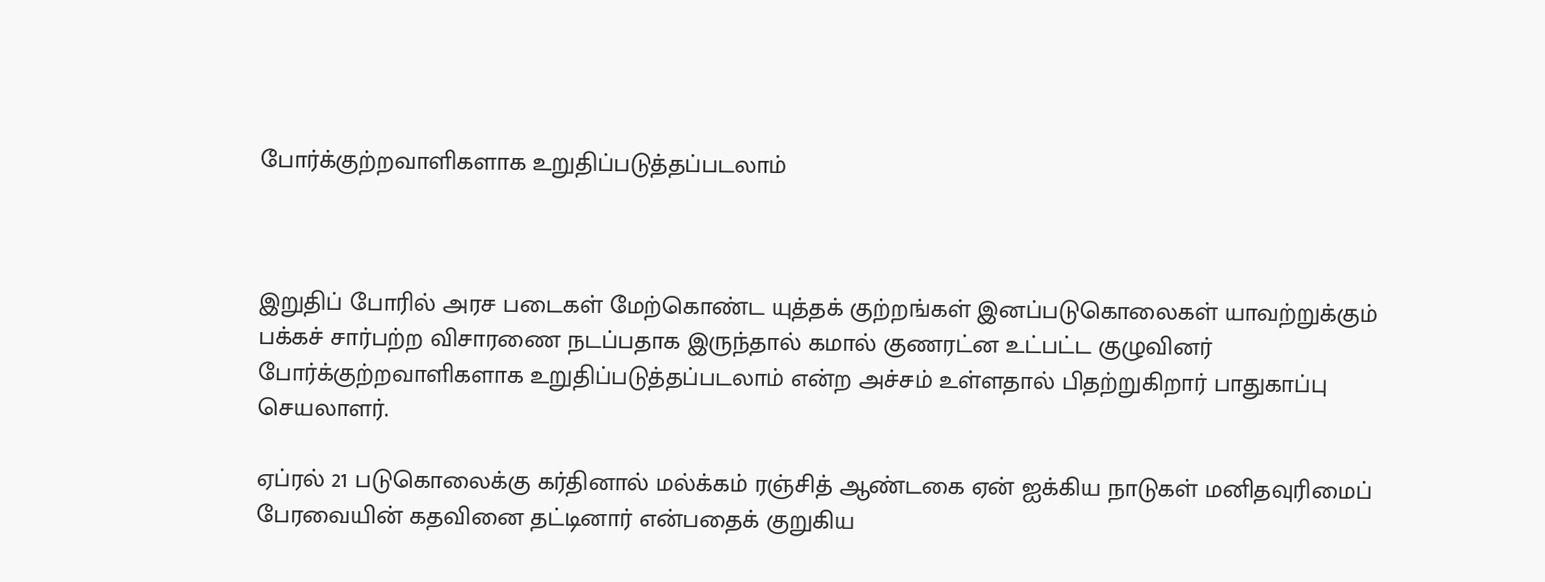போர்க்குற்றவாளிகளாக உறுதிப்படுத்தப்படலாம்



இறுதிப் போரில் அரச படைகள் மேற்கொண்ட யுத்தக் குற்றங்கள் இனப்படுகொலைகள் யாவற்றுக்கும் பக்கச் சார்பற்ற விசாரணை நடப்பதாக இருந்தால் கமால் குணரட்ன உட்பட்ட குழுவினர் போர்க்குற்றவாளிகளாக உறுதிப்படுத்தப்படலாம் என்ற அச்சம் உள்ளதால் பிதற்றுகிறார் பாதுகாப்பு செயலாளர்.

ஏப்ரல் 21 படுகொலைக்கு கர்தினால் மல்க்கம் ரஞ்சித் ஆண்டகை ஏன் ஐக்கிய நாடுகள் மனிதவுரிமைப் பேரவையின் கதவினை தட்டினார் என்பதைக் குறுகிய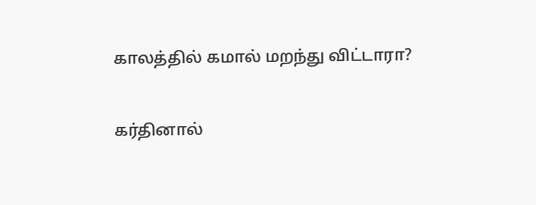காலத்தில் கமால் மறந்து விட்டாரா?

கர்தினால்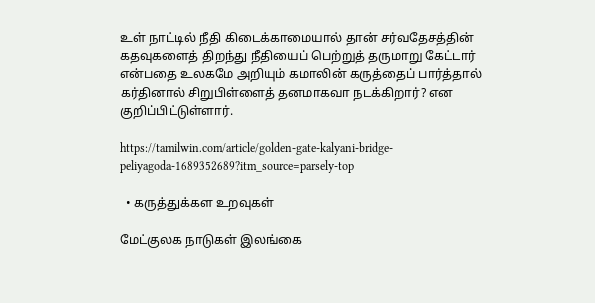உள் நாட்டில் நீதி கிடைக்காமையால் தான் சர்வதேசத்தின் கதவுகளைத் திறந்து நீதியைப் பெற்றுத் தருமாறு கேட்டார் என்பதை உலகமே அறியும் கமாலின் கருத்தைப் பார்த்தால் கர்தினால் சிறுபிள்ளைத் தனமாகவா நடக்கிறார்? என குறிப்பிட்டுள்ளார்.

https://tamilwin.com/article/golden-gate-kalyani-bridge-peliyagoda-1689352689?itm_source=parsely-top

  • கருத்துக்கள உறவுகள்

மேட்குலக நாடுகள் இலங்கை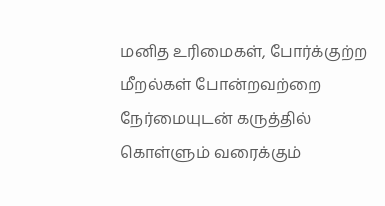மனித உரிமைகள், போர்க்குற்ற மீறல்கள் போன்றவற்றை நேர்மையுடன் கருத்தில் கொள்ளும் வரைக்கும்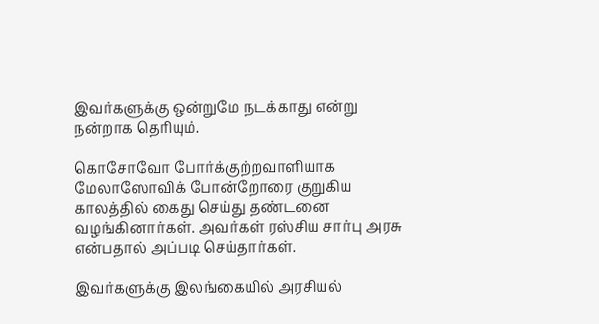இவர்களுக்கு ஒன்றுமே நடக்காது என்று நன்றாக தெரியும்.

கொசோவோ போர்க்குற்றவாளியாக மேலாஸோவிக் போன்றோரை குறுகிய காலத்தில் கைது செய்து தண்டனை வழங்கினார்கள். அவர்கள் ரஸ்சிய சார்பு அரசு என்பதால் அப்படி செய்தார்கள்.

இவர்களுக்கு இலங்கையில் அரசியல்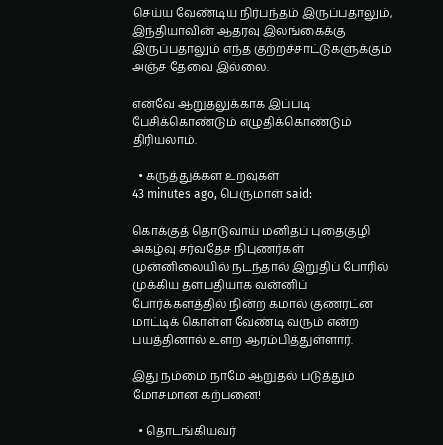செய்ய வேண்டிய நிர்பந்தம் இருப்பதாலும், இந்தியாவின் ஆதரவு இலங்கைக்கு இருப்பதாலும் எந்த குற்றச்சாட்டுகளுக்கும் அஞ்ச தேவை இல்லை.

எனவே ஆறுதலுக்காக இப்படி பேசிக்கொண்டும் எழுதிக்கொண்டும் திரியலாம்.

  • கருத்துக்கள உறவுகள்
43 minutes ago, பெருமாள் said:

கொக்குத் தொடுவாய் மனிதப் புதைகுழி அகழ்வு சர்வதேச நிபுணர்கள் முன்னிலையில் நடந்தால் இறுதிப் போரில் முக்கிய தளபதியாக வன்னிப் போர்க்களத்தில் நின்ற கமால் குணரட்ன மாட்டிக் கொள்ள வேண்டி வரும் என்ற பயத்தினால் உளற ஆரம்பித்துள்ளார்.

இது நம்மை நாமே ஆறுதல் படுத்தும் மோசமான கற்பனை!

  • தொடங்கியவர்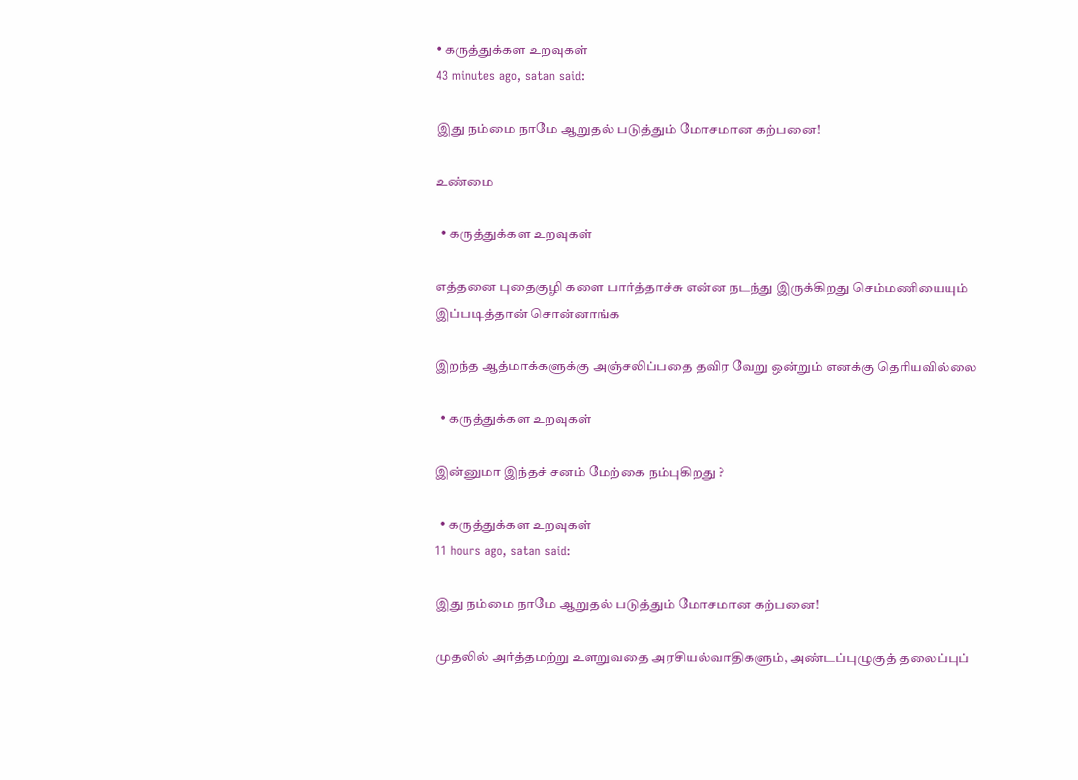• கருத்துக்கள உறவுகள்
43 minutes ago, satan said:

இது நம்மை நாமே ஆறுதல் படுத்தும் மோசமான கற்பனை!

உண்மை

  • கருத்துக்கள உறவுகள்

எத்தனை புதைகுழி களை பார்த்தாச்சு என்ன நடந்து இருக்கிறது செம்மணியையும் இப்படித்தான் சொன்னாங்க

இறந்த ஆத்மாக்களுக்கு அஞ்சலிப்பதை தவிர வேறு ஒன்றும் எனக்கு தெரியவில்லை

  • கருத்துக்கள உறவுகள்

இன்னுமா இந்தச் சனம் மேற்கை நம்புகிறது ?

  • கருத்துக்கள உறவுகள்
11 hours ago, satan said:

இது நம்மை நாமே ஆறுதல் படுத்தும் மோசமான கற்பனை!

முதலில் அர்த்தமற்று உளறுவதை அரசியல்வாதிகளும், அண்டப்புழுகுத் தலைப்புப்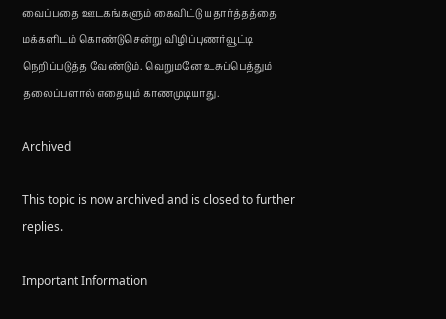வைப்பதை ஊடகங்களும் கைவிட்டு யதார்த்தத்தை மக்களிடம் கொண்டுசென்று விழிப்புணர்வூட்டி நெறிப்படுத்த வேண்டும். வெறுமனே உசுப்பெத்தும் தலைப்பளால் எதையும் காணமுடியாது.

Archived

This topic is now archived and is closed to further replies.

Important Information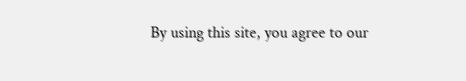By using this site, you agree to our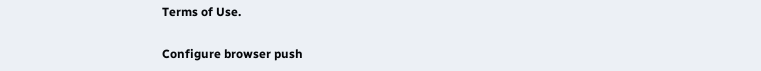Terms of Use.

Configure browser push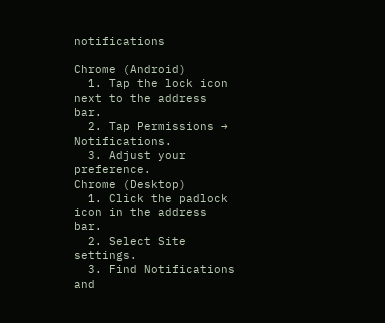notifications

Chrome (Android)
  1. Tap the lock icon next to the address bar.
  2. Tap Permissions → Notifications.
  3. Adjust your preference.
Chrome (Desktop)
  1. Click the padlock icon in the address bar.
  2. Select Site settings.
  3. Find Notifications and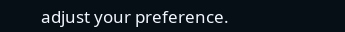adjust your preference.